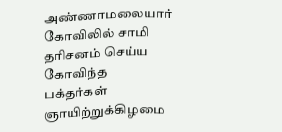அண்ணாமலையார் கோவிலில் சாமி தரிசனம் செய்ய கோவிந்த பக்தர்கள்
ஞாயிற்றுக்கிழமை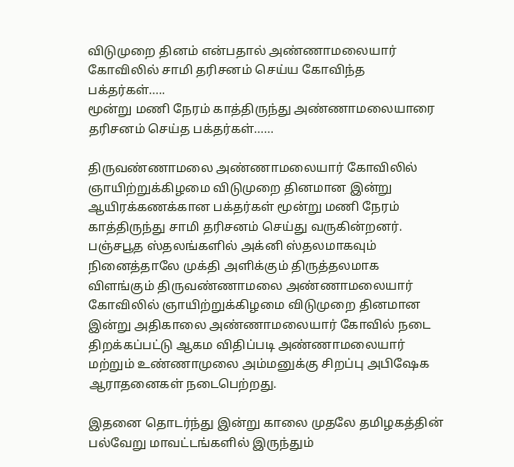விடுமுறை தினம் என்பதால் அண்ணாமலையார் கோவிலில் சாமி தரிசனம் செய்ய கோவிந்த பக்தர்கள்…..
மூன்று மணி நேரம் காத்திருந்து அண்ணாமலையாரை தரிசனம் செய்த பக்தர்கள்……

திருவண்ணாமலை அண்ணாமலையார் கோவிலில் ஞாயிற்றுக்கிழமை விடுமுறை தினமான இன்று ஆயிரக்கணக்கான பக்தர்கள் மூன்று மணி நேரம் காத்திருந்து சாமி தரிசனம் செய்து வருகின்றனர்.
பஞ்சபூத ஸ்தலங்களில் அக்னி ஸ்தலமாகவும் நினைத்தாலே முக்தி அளிக்கும் திருத்தலமாக விளங்கும் திருவண்ணாமலை அண்ணாமலையார் கோவிலில் ஞாயிற்றுக்கிழமை விடுமுறை தினமான இன்று அதிகாலை அண்ணாமலையார் கோவில் நடை திறக்கப்பட்டு ஆகம விதிப்படி அண்ணாமலையார் மற்றும் உண்ணாமுலை அம்மனுக்கு சிறப்பு அபிஷேக ஆராதனைகள் நடைபெற்றது.

இதனை தொடர்ந்து இன்று காலை முதலே தமிழகத்தின் பல்வேறு மாவட்டங்களில் இருந்தும்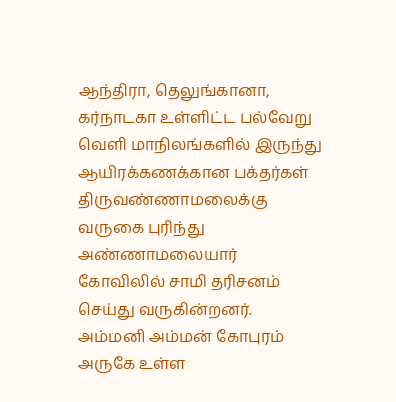ஆந்திரா, தெலுங்கானா, கர்நாடகா உள்ளிட்ட பல்வேறு வெளி மாநிலங்களில் இருந்து ஆயிரக்கணக்கான பக்தர்கள் திருவண்ணாமலைக்கு வருகை புரிந்து அண்ணாமலையார் கோவிலில் சாமி தரிசனம் செய்து வருகின்றனர்.
அம்மனி அம்மன் கோபுரம் அருகே உள்ள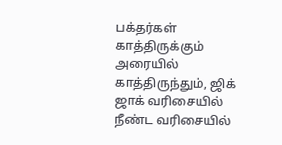பக்தர்கள் காத்திருக்கும் அரையில் காத்திருந்தும், ஜிக் ஜாக் வரிசையில் நீண்ட வரிசையில்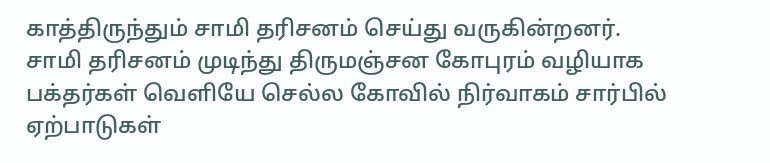காத்திருந்தும் சாமி தரிசனம் செய்து வருகின்றனர்.
சாமி தரிசனம் முடிந்து திருமஞ்சன கோபுரம் வழியாக பக்தர்கள் வெளியே செல்ல கோவில் நிர்வாகம் சார்பில் ஏற்பாடுகள்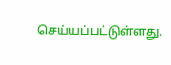செய்யப்பட்டுள்ளது.